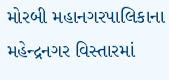મોરબી મહાનગરપાલિકાના મહેન્દ્રનગર વિસ્તારમાં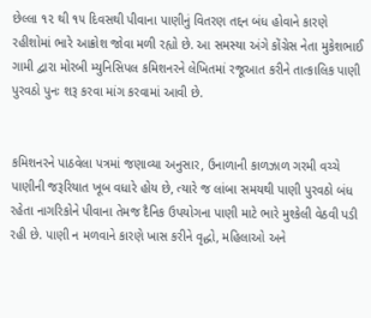છેલ્લા ૧૨ થી ૧૫ દિવસથી પીવાના પાણીનું વિતરણ તદ્દન બંધ હોવાને કારણે રહીશોમાં ભારે આક્રોશ જોવા મળી રહ્યો છે. આ સમસ્યા અંગે કોંગ્રેસ નેતા મુકેશભાઈ ગામી દ્વારા મોરબી મ્યુનિસિપલ કમિશનરને લેખિતમાં રજૂઆત કરીને તાત્કાલિક પાણી પુરવઠો પુનઃ શરૂ કરવા માંગ કરવામાં આવી છે.


કમિશનરને પાઠવેલા પત્રમાં જણાવ્યા અનુસાર, ઉનાળાની કાળઝાળ ગરમી વચ્ચે પાણીની જરૂરિયાત ખૂબ વધારે હોય છે, ત્યારે જ લાંબા સમયથી પાણી પુરવઠો બંધ રહેતા નાગરિકોને પીવાના તેમજ દૈનિક ઉપયોગના પાણી માટે ભારે મુશ્કેલી વેઠવી પડી રહી છે. પાણી ન મળવાને કારણે ખાસ કરીને વૃદ્ધો, મહિલાઓ અને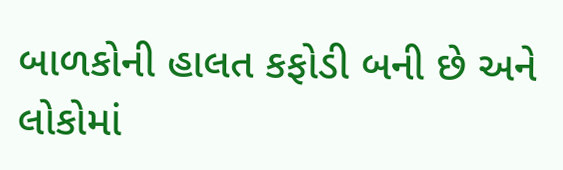બાળકોની હાલત કફોડી બની છે અને લોકોમાં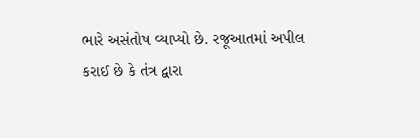ભારે અસંતોષ વ્યાપ્યો છે. રજૂઆતમાં અપીલ કરાઈ છે કે તંત્ર દ્વારા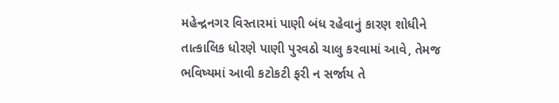મહેન્દ્રનગર વિસ્તારમાં પાણી બંધ રહેવાનું કારણ શોધીને તાત્કાલિક ધોરણે પાણી પુરવઠો ચાલુ કરવામાં આવે, તેમજ ભવિષ્યમાં આવી કટોકટી ફરી ન સર્જાય તે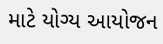માટે યોગ્ય આયોજન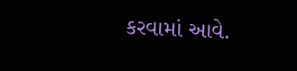કરવામાં આવે.